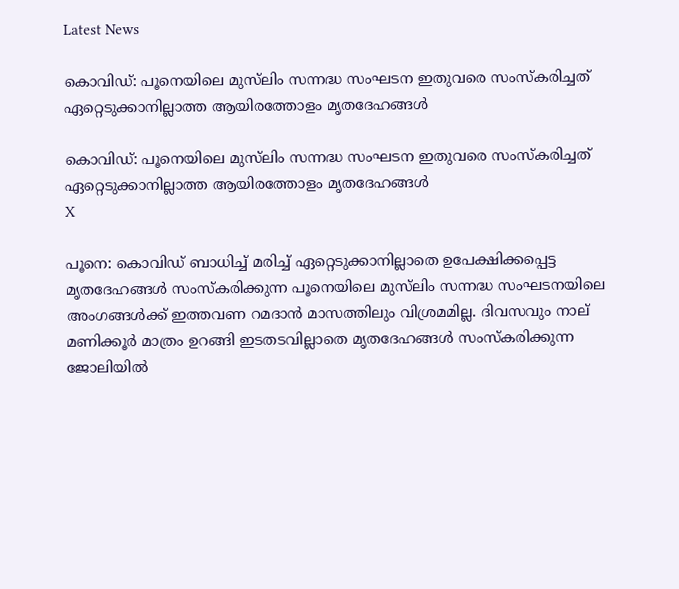Latest News

കൊവിഡ്: പൂനെയിലെ മുസ്‌ലിം സന്നദ്ധ സംഘടന ഇതുവരെ സംസ്‌കരിച്ചത് ഏറ്റെടുക്കാനില്ലാത്ത ആയിരത്തോളം മൃതദേഹങ്ങള്‍

കൊവിഡ്: പൂനെയിലെ മുസ്‌ലിം സന്നദ്ധ സംഘടന ഇതുവരെ സംസ്‌കരിച്ചത് ഏറ്റെടുക്കാനില്ലാത്ത ആയിരത്തോളം മൃതദേഹങ്ങള്‍
X

പൂനെ: കൊവിഡ് ബാധിച്ച് മരിച്ച് ഏറ്റെടുക്കാനില്ലാതെ ഉപേക്ഷിക്കപ്പെട്ട മൃതദേഹങ്ങള്‍ സംസ്‌കരിക്കുന്ന പൂനെയിലെ മുസ്‌ലിം സന്നദ്ധ സംഘടനയിലെ അംഗങ്ങള്‍ക്ക് ഇത്തവണ റമദാന്‍ മാസത്തിലും വിശ്രമമില്ല. ദിവസവും നാല് മണിക്കൂര്‍ മാത്രം ഉറങ്ങി ഇടതടവില്ലാതെ മൃതദേഹങ്ങള്‍ സംസ്‌കരിക്കുന്ന ജോലിയില്‍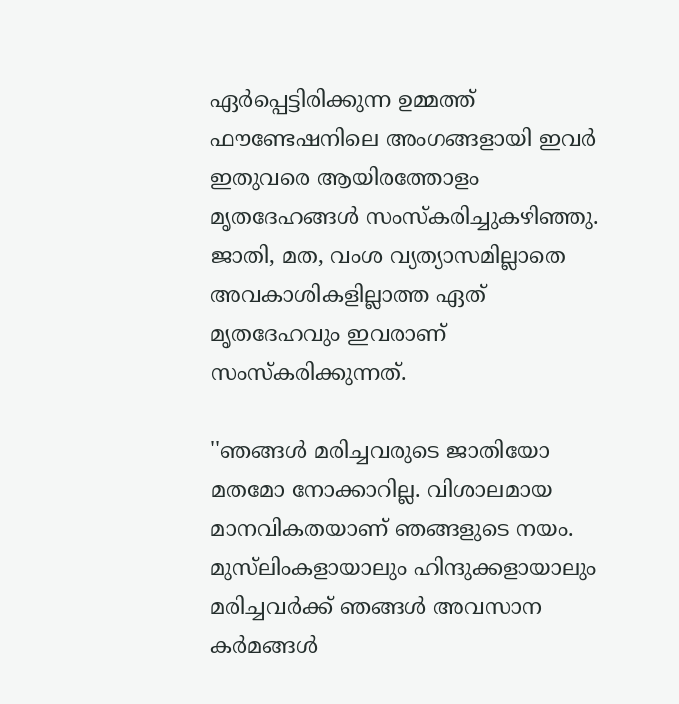ഏര്‍പ്പെട്ടിരിക്കുന്ന ഉമ്മത്ത് ഫൗണ്ടേഷനിലെ അംഗങ്ങളായി ഇവര്‍ ഇതുവരെ ആയിരത്തോളം മൃതദേഹങ്ങള്‍ സംസ്‌കരിച്ചുകഴിഞ്ഞു. ജാതി, മത, വംശ വ്യത്യാസമില്ലാതെ അവകാശികളില്ലാത്ത ഏത് മൃതദേഹവും ഇവരാണ് സംസ്‌കരിക്കുന്നത്.

''ഞങ്ങള്‍ മരിച്ചവരുടെ ജാതിയോ മതമോ നോക്കാറില്ല. വിശാലമായ മാനവികതയാണ് ഞങ്ങളുടെ നയം. മുസ്‌ലിംകളായാലും ഹിന്ദുക്കളായാലും മരിച്ചവര്‍ക്ക് ഞങ്ങള്‍ അവസാന കര്‍മങ്ങള്‍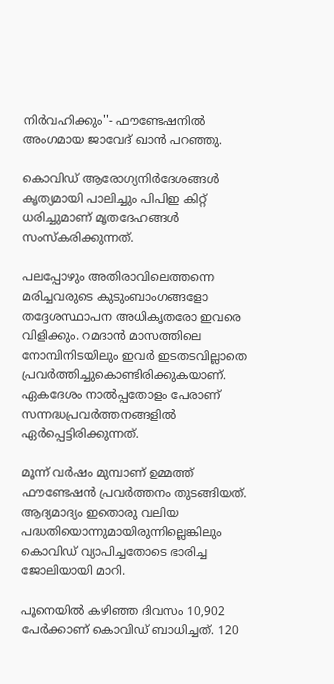നിര്‍വഹിക്കും''- ഫൗണ്ടേഷനില്‍ അംഗമായ ജാവേദ് ഖാന്‍ പറഞ്ഞു.

കൊവിഡ് ആരോഗ്യനിര്‍ദേശങ്ങള്‍ കൃത്യമായി പാലിച്ചും പിപിഇ കിറ്റ് ധരിച്ചുമാണ് മൃതദേഹങ്ങള്‍ സംസ്‌കരിക്കുന്നത്.

പലപ്പോഴും അതിരാവിലെത്തന്നെ മരിച്ചവരുടെ കുടുംബാംഗങ്ങളോ തദ്ദേശസ്ഥാപന അധികൃതരോ ഇവരെ വിളിക്കും. റമദാന്‍ മാസത്തിലെ നോമ്പിനിടയിലും ഇവര്‍ ഇടതടവില്ലാതെ പ്രവര്‍ത്തിച്ചുകൊണ്ടിരിക്കുകയാണ്. ഏകദേശം നാല്‍പ്പതോളം പേരാണ് സന്നദ്ധപ്രവര്‍ത്തനങ്ങളില്‍ ഏര്‍പ്പെട്ടിരിക്കുന്നത്.

മൂന്ന് വര്‍ഷം മുമ്പാണ് ഉമ്മത്ത് ഫൗണ്ടേഷന്‍ പ്രവര്‍ത്തനം തുടങ്ങിയത്. ആദ്യമാദ്യം ഇതൊരു വലിയ പദ്ധതിയൊന്നുമായിരുന്നില്ലെങ്കിലും കൊവിഡ് വ്യാപിച്ചതോടെ ഭാരിച്ച ജോലിയായി മാറി.

പൂനെയില്‍ കഴിഞ്ഞ ദിവസം 10,902 പേര്‍ക്കാണ് കൊവിഡ് ബാധിച്ചത്. 120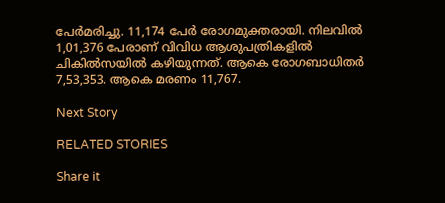പേര്‍മരിച്ചു. 11,174 പേര്‍ രോഗമുക്തരായി. നിലവില്‍ 1,01,376 പേരാണ് വിവിധ ആശുപത്രികളില്‍ ചികില്‍സയില്‍ കഴിയുന്നത്. ആകെ രോഗബാധിതര്‍ 7,53,353. ആകെ മരണം 11,767.

Next Story

RELATED STORIES

Share it